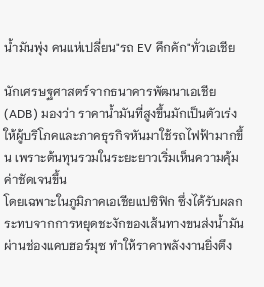น้ำมันพุ่ง คนแห่เปลี่ยน"รถ EV คึกคัก"ทั่วเอเชีย

นักเศรษฐศาสตร์จากธนาคารพัฒนาเอเชีย (ADB) มองว่า ราคาน้ำมันที่สูงขึ้นมักเป็นตัวเร่งให้ผู้บริโภคและภาคธุรกิจหันมาใช้รถไฟฟ้ามากขึ้น เพราะต้นทุนรวมในระยะยาวเริ่มเห็นความคุ้มค่าชัดเจนขึ้น
โดยเฉพาะในภูมิภาคเอเชียแปซิฟิก ซึ่งได้รับผลกระทบจากการหยุดชะงักของเส้นทางขนส่งน้ำมันผ่านช่องแคบฮอร์มุซ ทำให้ราคาพลังงานยิ่งตึง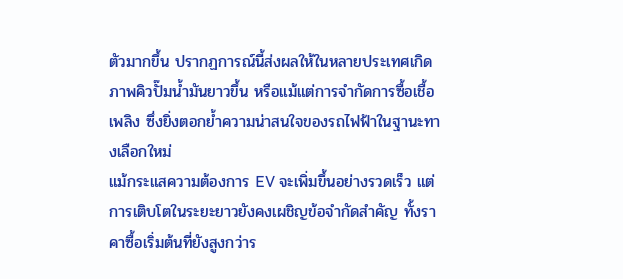ตัวมากขึ้น ปรากฏการณ์นี้ส่งผลให้ในหลายประเทศเกิดภาพคิวปั๊มน้ำมันยาวขึ้น หรือแม้แต่การจำกัดการซื้อเชื้อเพลิง ซึ่งยิ่งตอกย้ำความน่าสนใจของรถไฟฟ้าในฐานะทางเลือกใหม่
แม้กระแสความต้องการ EV จะเพิ่มขึ้นอย่างรวดเร็ว แต่การเติบโตในระยะยาวยังคงเผชิญข้อจำกัดสำคัญ ทั้งราคาซื้อเริ่มต้นที่ยังสูงกว่าร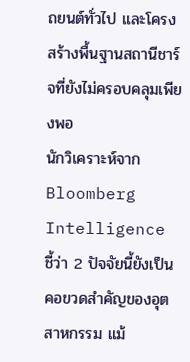ถยนต์ทั่วไป และโครงสร้างพื้นฐานสถานีชาร์จที่ยังไม่ครอบคลุมเพียงพอ
นักวิเคราะห์จาก Bloomberg Intelligence ชี้ว่า 2 ปัจจัยนี้ยังเป็นคอขวดสำคัญของอุตสาหกรรม แม้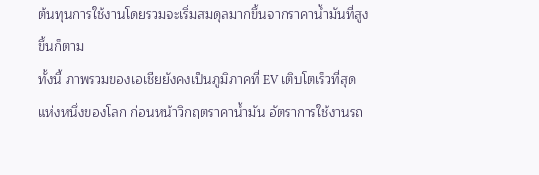ต้นทุนการใช้งานโดยรวมจะเริ่มสมดุลมากขึ้นจากราคาน้ำมันที่สูงขึ้นก็ตาม
ทั้งนี้ ภาพรวมของเอเชียยังคงเป็นภูมิภาคที่ EV เติบโตเร็วที่สุดแห่งหนึ่งของโลก ก่อนหน้าวิกฤตราคาน้ำมัน อัตราการใช้งานรถ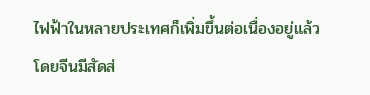ไฟฟ้าในหลายประเทศก็เพิ่มขึ้นต่อเนื่องอยู่แล้ว โดยจีนมีสัดส่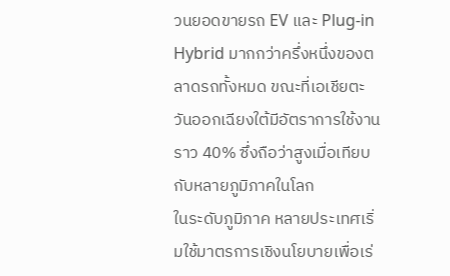วนยอดขายรถ EV และ Plug-in Hybrid มากกว่าครึ่งหนึ่งของตลาดรถทั้งหมด ขณะที่เอเชียตะวันออกเฉียงใต้มีอัตราการใช้งานราว 40% ซึ่งถือว่าสูงเมื่อเทียบกับหลายภูมิภาคในโลก
ในระดับภูมิภาค หลายประเทศเริ่มใช้มาตรการเชิงนโยบายเพื่อเร่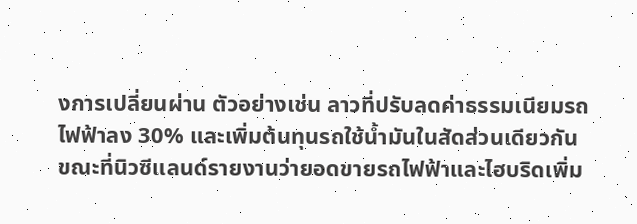งการเปลี่ยนผ่าน ตัวอย่างเช่น ลาวที่ปรับลดค่าธรรมเนียมรถไฟฟ้าลง 30% และเพิ่มต้นทุนรถใช้น้ำมันในสัดส่วนเดียวกัน ขณะที่นิวซีแลนด์รายงานว่ายอดขายรถไฟฟ้าและไฮบริดเพิ่ม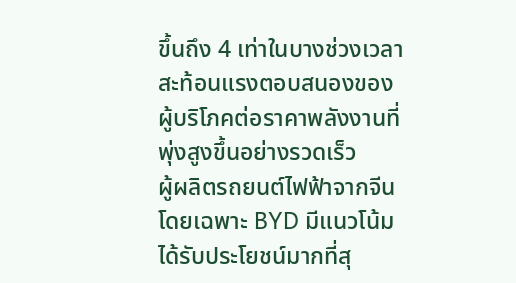ขึ้นถึง 4 เท่าในบางช่วงเวลา สะท้อนแรงตอบสนองของผู้บริโภคต่อราคาพลังงานที่พุ่งสูงขึ้นอย่างรวดเร็ว
ผู้ผลิตรถยนต์ไฟฟ้าจากจีน โดยเฉพาะ BYD มีแนวโน้มได้รับประโยชน์มากที่สุ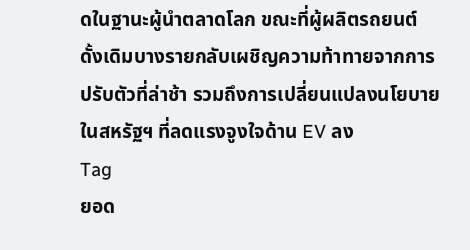ดในฐานะผู้นำตลาดโลก ขณะที่ผู้ผลิตรถยนต์ดั้งเดิมบางรายกลับเผชิญความท้าทายจากการปรับตัวที่ล่าช้า รวมถึงการเปลี่ยนแปลงนโยบายในสหรัฐฯ ที่ลดแรงจูงใจด้าน EV ลง
Tag
ยอด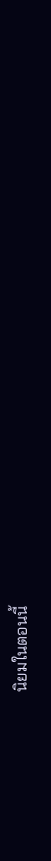นิยมในตอนนี้